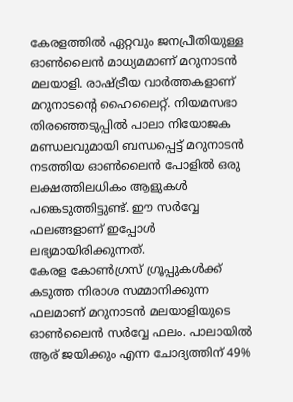കേരളത്തിൽ ഏറ്റവും ജനപ്രീതിയുള്ള ഓൺലൈൻ മാധ്യമമാണ് മറുനാടൻ മലയാളി. രാഷ്ട്രീയ വാർത്തകളാണ് മറുനാടന്റെ ഹൈലൈറ്റ്. നിയമസഭാ തിരഞ്ഞെടുപ്പിൽ പാലാ നിയോജക മണ്ഡലവുമായി ബന്ധപ്പെട്ട് മറുനാടൻ നടത്തിയ ഓൺലൈൻ പോളിൽ ഒരു ലക്ഷത്തിലധികം ആളുകൾ പങ്കെടുത്തിട്ടുണ്ട്. ഈ സർവ്വേ ഫലങ്ങളാണ് ഇപ്പോൾ ലഭ്യമായിരിക്കുന്നത്.
കേരള കോൺഗ്രസ് ഗ്രൂപ്പുകൾക്ക് കടുത്ത നിരാശ സമ്മാനിക്കുന്ന ഫലമാണ് മറുനാടൻ മലയാളിയുടെ ഓൺലൈൻ സർവ്വേ ഫലം. പാലായിൽ ആര് ജയിക്കും എന്ന ചോദ്യത്തിന് 49%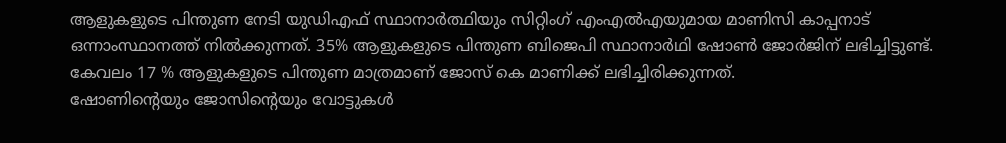ആളുകളുടെ പിന്തുണ നേടി യുഡിഎഫ് സ്ഥാനാർത്ഥിയും സിറ്റിംഗ് എംഎൽഎയുമായ മാണിസി കാപ്പനാട് ഒന്നാംസ്ഥാനത്ത് നിൽക്കുന്നത്. 35% ആളുകളുടെ പിന്തുണ ബിജെപി സ്ഥാനാർഥി ഷോൺ ജോർജിന് ലഭിച്ചിട്ടുണ്ട്. കേവലം 17 % ആളുകളുടെ പിന്തുണ മാത്രമാണ് ജോസ് കെ മാണിക്ക് ലഭിച്ചിരിക്കുന്നത്.
ഷോണിന്റെയും ജോസിന്റെയും വോട്ടുകൾ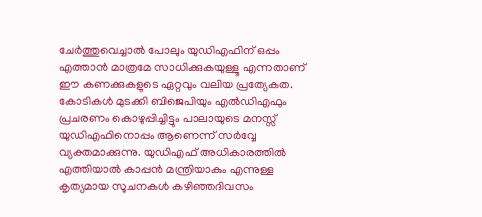ചേർത്തുവെച്ചാൽ പോലും യുഡിഎഫിന് ഒപ്പം എത്താൻ മാത്രമേ സാധിക്കുകയുള്ളൂ എന്നതാണ് ഈ കണക്കുകളുടെ ഏറ്റവും വലിയ പ്രത്യേകത. കോടികൾ മുടക്കി ബിജെപിയും എൽഡിഎഫും പ്രചരണം കൊഴുപ്പിച്ചിട്ടും പാലായുടെ മനസ്സ് യുഡിഎഫിനൊപ്പം ആണെന്ന് സർവ്വേ വ്യക്തമാക്കുന്നു. യുഡിഎഫ് അധികാരത്തിൽ എത്തിയാൽ കാപ്പൻ മന്ത്രിയാകും എന്നുള്ള കൃത്യമായ സൂചനകൾ കഴിഞ്ഞദിവസം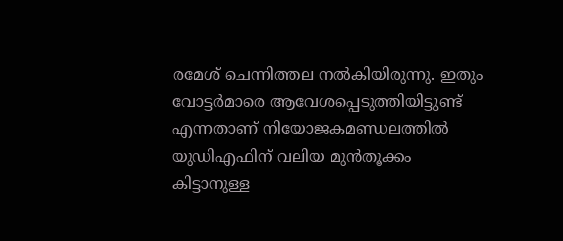രമേശ് ചെന്നിത്തല നൽകിയിരുന്നു. ഇതും വോട്ടർമാരെ ആവേശപ്പെടുത്തിയിട്ടുണ്ട് എന്നതാണ് നിയോജകമണ്ഡലത്തിൽ യുഡിഎഫിന് വലിയ മുൻതൂക്കം കിട്ടാനുള്ള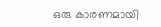ഒരു കാരണമായി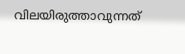വിലയിരുത്താവുന്നത്